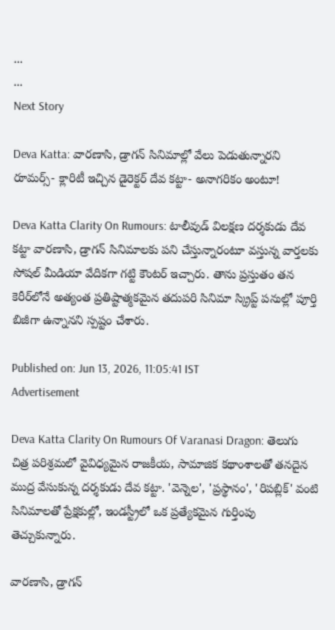...
...
Next Story

Deva Katta: వారణాసి, డ్రాగన్ సినిమాల్లో వేలు పెడుతున్నారని రూమర్స్- క్లారిటీ ఇచ్చిన డైరెక్టర్ దేవ కట్టా- అనాగరికం అంటూ!

Deva Katta Clarity On Rumours: టాలీవుడ్ విలక్షణ దర్శకుడు దేవ కట్టా వారణాసి, డ్రాగన్ సినిమాలకు పని చేస్తున్నారంటూ వస్తున్న వార్తలకు సోషల్ మీడియా వేదికగా గట్టి కౌంటర్ ఇచ్చారు. తాను ప్రస్తుతం తన కెరీర్‌లోనే అత్యంత ప్రతిష్టాత్మకమైన తదుపరి సినిమా స్క్రిప్ట్ పనుల్లో పూర్తి బిజీగా ఉన్నానని స్పష్టం చేశారు.

Published on: Jun 13, 2026, 11:05:41 IST
Advertisement

Deva Katta Clarity On Rumours Of Varanasi Dragon: తెలుగు చిత్ర పరిశ్రమలో వైవిధ్యమైన రాజకీయ, సామాజిక కథాంశాలతో తనదైన ముద్ర వేసుకున్న దర్శకుడు దేవ కట్టా. 'వెన్నెల', 'ప్రస్థానం', 'రిపబ్లిక్' వంటి సినిమాలతో ప్రేక్షకుల్లో, ఇండస్ట్రీలో ఒక ప్రత్యేకమైన గుర్తింపు తెచ్చుకున్నారు.

వారణాసి, డ్రాగన్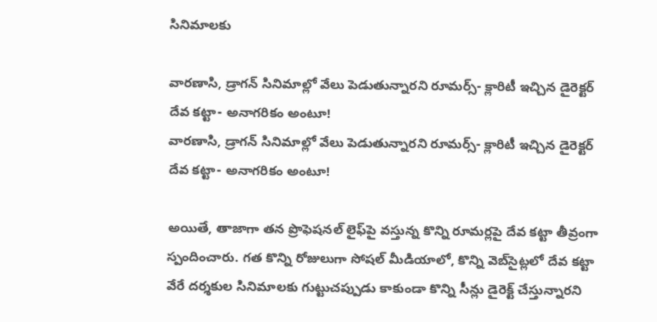సినిమాలకు

వారణాసి, డ్రాగన్ సినిమాల్లో వేలు పెడుతున్నారని రూమర్స్- క్లారిటీ ఇచ్చిన డైరెక్టర్ దేవ కట్టా- అనాగరికం అంటూ!
వారణాసి, డ్రాగన్ సినిమాల్లో వేలు పెడుతున్నారని రూమర్స్- క్లారిటీ ఇచ్చిన డైరెక్టర్ దేవ కట్టా- అనాగరికం అంటూ!

అయితే, తాజాగా తన ప్రొఫెషనల్ లైఫ్‌పై వస్తున్న కొన్ని రూమర్లపై దేవ కట్టా తీవ్రంగా స్పందించారు. గత కొన్ని రోజులుగా సోషల్ మీడియాలో, కొన్ని వెబ్‌సైట్లలో దేవ కట్టా వేరే దర్శకుల సినిమాలకు గుట్టుచప్పుడు కాకుండా కొన్ని సీన్లు డైరెక్ట్ చేస్తున్నారని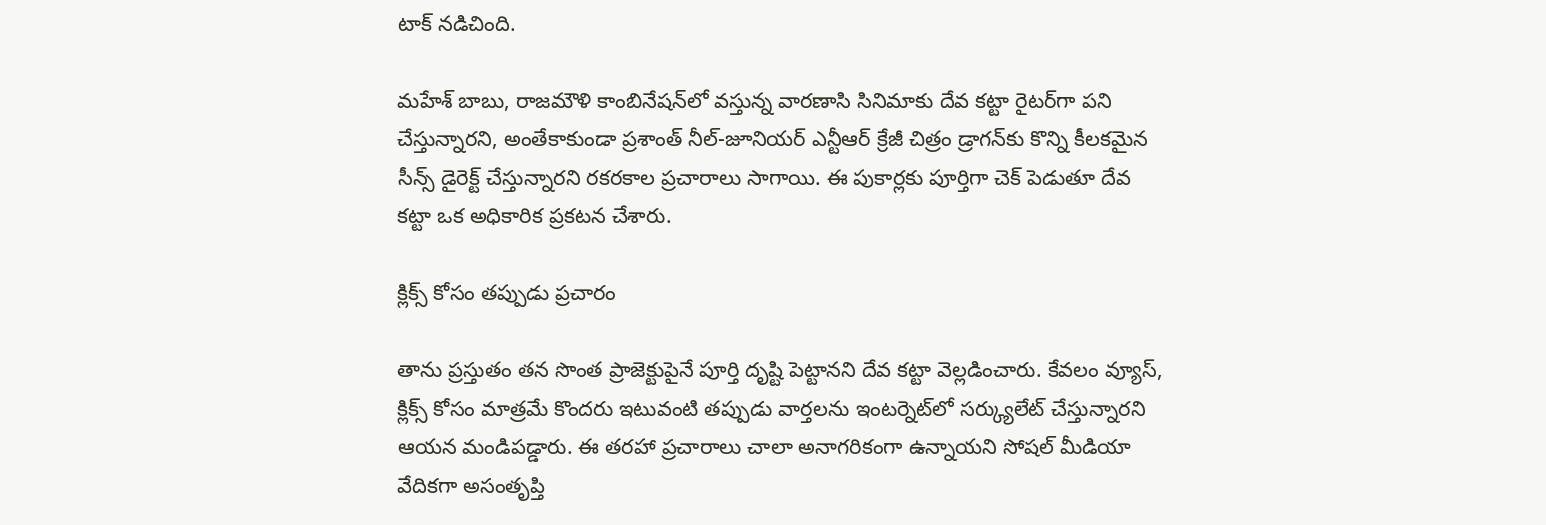టాక్ నడిచింది.

మహేశ్ బాబు, రాజమౌళి కాంబినేషన్‌లో వస్తున్న వారణాసి సినిమాకు దేవ కట్టా రైటర్‌గా పని చేస్తున్నారని, అంతేకాకుండా ప్రశాంత్ నీల్-జూనియర్ ఎన్టీఆర్ క్రేజీ చిత్రం డ్రాగన్‌కు కొన్ని కీలకమైన సీన్స్ డైరెక్ట్ చేస్తున్నారని రకరకాల ప్రచారాలు సాగాయి. ఈ పుకార్లకు పూర్తిగా చెక్ పెడుతూ దేవ కట్టా ఒక అధికారిక ప్రకటన చేశారు.

క్లిక్స్ కోసం తప్పుడు ప్రచారం

తాను ప్రస్తుతం తన సొంత ప్రాజెక్టుపైనే పూర్తి దృష్టి పెట్టానని దేవ కట్టా వెల్లడించారు. కేవలం వ్యూస్, క్లిక్స్ కోసం మాత్రమే కొందరు ఇటువంటి తప్పుడు వార్తలను ఇంటర్నెట్‌లో సర్క్యులేట్ చేస్తున్నారని ఆయన మండిపడ్డారు. ఈ తరహా ప్రచారాలు చాలా అనాగరికంగా ఉన్నాయని సోషల్ మీడియా వేదికగా అసంతృప్తి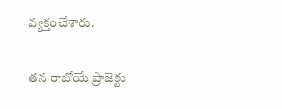వ్యక్తంచేశారు.

తన రాబోయే ప్రాజెక్టు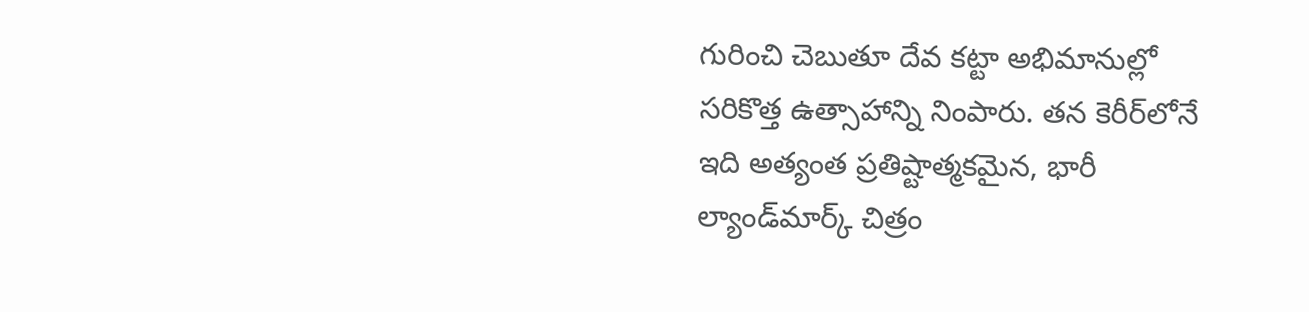గురించి చెబుతూ దేవ కట్టా అభిమానుల్లో సరికొత్త ఉత్సాహాన్ని నింపారు. తన కెరీర్‌లోనే ఇది అత్యంత ప్రతిష్టాత్మకమైన, భారీ ల్యాండ్‌మార్క్ చిత్రం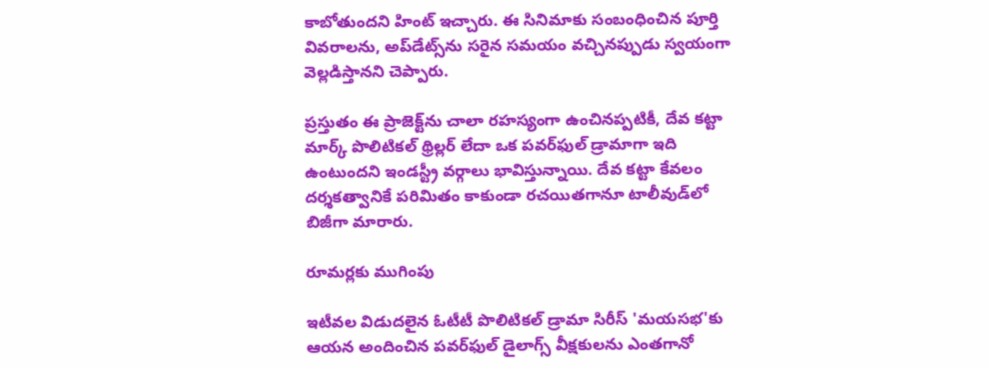కాబోతుందని హింట్ ఇచ్చారు. ఈ సినిమాకు సంబంధించిన పూర్తి వివరాలను, అప్‌డేట్స్‌ను సరైన సమయం వచ్చినప్పుడు స్వయంగా వెల్లడిస్తానని చెప్పారు.

ప్రస్తుతం ఈ ప్రాజెక్ట్‌ను చాలా రహస్యంగా ఉంచినప్పటికీ, దేవ కట్టా మార్క్ పొలిటికల్ థ్రిల్లర్ లేదా ఒక పవర్‌ఫుల్ డ్రామాగా ఇది ఉంటుందని ఇండస్ట్రీ వర్గాలు భావిస్తున్నాయి. దేవ కట్టా కేవలం దర్శకత్వానికే పరిమితం కాకుండా రచయితగానూ టాలీవుడ్‌లో బిజీగా మారారు.

రూమర్లకు ముగింపు

ఇటీవల విడుదలైన ఓటీటీ పొలిటికల్ డ్రామా సిరీస్ 'మయసభ'కు ఆయన అందించిన పవర్‌ఫుల్ డైలాగ్స్ వీక్షకులను ఎంతగానో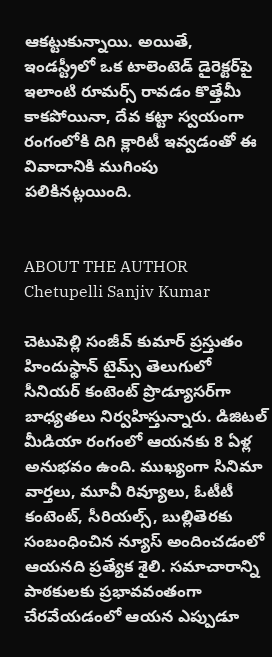ఆకట్టుకున్నాయి. అయితే, ఇండస్ట్రీలో ఒక టాలెంటెడ్ డైరెక్టర్‌పై ఇలాంటి రూమర్స్ రావడం కొత్తేమీ కాకపోయినా, దేవ కట్టా స్వయంగా రంగంలోకి దిగి క్లారిటీ ఇవ్వడంతో ఈ వివాదానికి ముగింపు పలికినట్లయింది.


ABOUT THE AUTHOR
Chetupelli Sanjiv Kumar

చెటుపెల్లి సంజీవ్ కుమార్ ప్రస్తుతం హిందుస్థాన్ టైమ్స్ తెలుగులో సీనియర్ కంటెంట్ ప్రొడ్యూసర్‌గా బాధ్యతలు నిర్వహిస్తున్నారు. డిజిటల్ మీడియా రంగంలో ఆయనకు 8 ఏళ్ల అనుభవం ఉంది. ముఖ్యంగా సినిమా వార్తలు, మూవీ రివ్యూలు, ఓటీటీ కంటెంట్, సీరియల్స్, బుల్లితెరకు సంబంధించిన న్యూస్ అందించడంలో ఆయనది ప్రత్యేక శైలి. సమాచారాన్ని పాఠకులకు ప్రభావవంతంగా చేరవేయడంలో ఆయన ఎప్పుడూ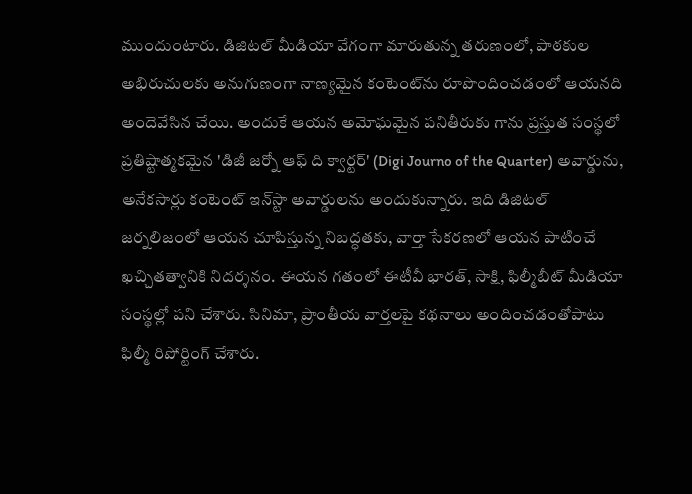ముందుంటారు. డిజిటల్ మీడియా వేగంగా మారుతున్న తరుణంలో, పాఠకుల అభిరుచులకు అనుగుణంగా నాణ్యమైన కంటెంట్‌ను రూపొందించడంలో ఆయనది అందెవేసిన చేయి. అందుకే ఆయన అమోఘమైన పనితీరుకు గాను ప్రస్తుత సంస్థలో ప్రతిష్టాత్మకమైన 'డిజీ జర్నో ఆఫ్ ది క్వార్టర్' (Digi Journo of the Quarter) అవార్డును, అనేకసార్లు కంటెంట్ ఇన్‌స్టా అవార్డులను అందుకున్నారు. ఇది డిజిటల్ జర్నలిజంలో ఆయన చూపిస్తున్న నిబద్ధతకు, వార్తా సేకరణలో ఆయన పాటించే ఖచ్చితత్వానికి నిదర్శనం. ఈయన గతంలో ఈటీవీ భారత్, సాక్షి, ఫిల్మీబీట్ మీడియా సంస్థల్లో పని చేశారు. సినిమా, ప్రాంతీయ వార్తలపై కథనాలు అందించడంతోపాటు ఫిల్మీ రిపోర్టింగ్ చేశారు.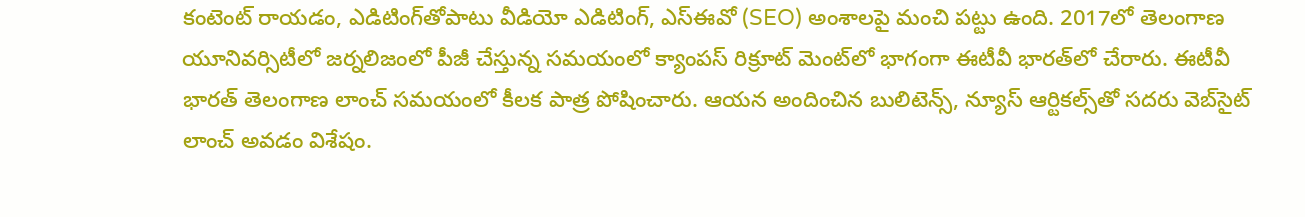కంటెంట్ రాయడం, ఎడిటింగ్‌తోపాటు వీడియో ఎడిటింగ్, ఎస్‌ఈవో (SEO) అంశాలపై మంచి పట్టు ఉంది. 2017లో తెలంగాణ యూనివర్సిటీలో జర్నలిజంలో పీజీ చేస్తున్న సమయంలో క్యాంపస్ రిక్రూట్ మెంట్‌లో భాగంగా ఈటీవీ భారత్‌లో చేరారు. ఈటీవీ భారత్ తెలంగాణ లాంచ్ సమయంలో కీలక పాత్ర పోషించారు. ఆయన అందించిన బులిటెన్స్, న్యూస్ ఆర్టికల్స్‌తో సదరు వెబ్‌సైట్ లాంచ్ అవడం విశేషం.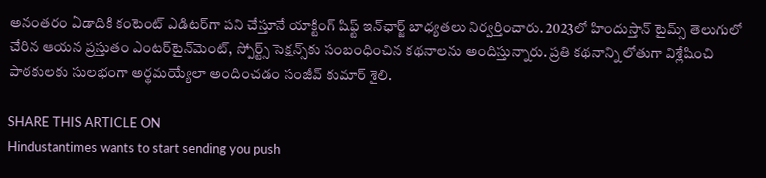అనంతరం ఏడాదికి కంటెంట్ ఎడిటర్‌గా పని చేస్తూనే యాక్టింగ్ షిఫ్ట్ ఇన్‌ఛార్జ్ బాధ్యతలు నిర్వర్తించారు. 2023లో హిందుస్తాన్ టైమ్స్ తెలుగులో చేరిన ఆయన ప్రస్తుతం ఎంటర్‌టైన్‌మెంట్, స్పోర్ట్స్ సెక్షన్స్‌కు సంబంధించిన కథనాలను అందిస్తున్నారు. ప్రతి కథనాన్ని లోతుగా విశ్లేషించి పాఠకులకు సులభంగా అర్థమయ్యేలా అందించడం సంజీవ్ కుమార్ శైలి.

SHARE THIS ARTICLE ON
Hindustantimes wants to start sending you push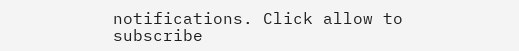notifications. Click allow to subscribe